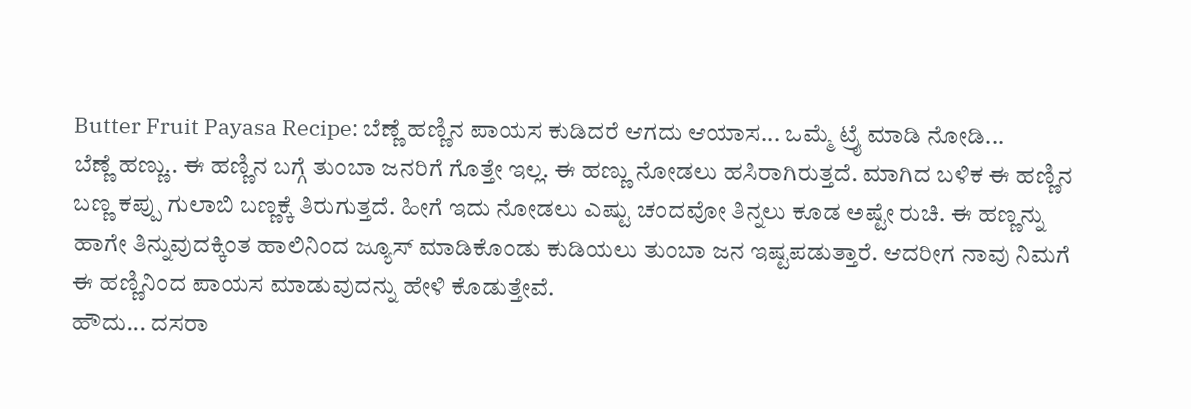Butter Fruit Payasa Recipe: ಬೆಣ್ಣೆ ಹಣ್ಣಿನ ಪಾಯಸ ಕುಡಿದರೆ ಆಗದು ಆಯಾಸ... ಒಮ್ಮೆ ಟ್ರೈ ಮಾಡಿ ನೋಡಿ...
ಬೆಣ್ಣೆ ಹಣ್ಣು.. ಈ ಹಣ್ಣಿನ ಬಗ್ಗೆ ತುಂಬಾ ಜನರಿಗೆ ಗೊತ್ತೇ ಇಲ್ಲ. ಈ ಹಣ್ಣು ನೋಡಲು ಹಸಿರಾಗಿರುತ್ತದೆ. ಮಾಗಿದ ಬಳಿಕ ಈ ಹಣ್ಣಿನ ಬಣ್ಣ ಕಪ್ಪು ಗುಲಾಬಿ ಬಣ್ಣಕ್ಕೆ ತಿರುಗುತ್ತದೆ. ಹೀಗೆ ಇದು ನೋಡಲು ಎಷ್ಟು ಚಂದವೋ ತಿನ್ನಲು ಕೂಡ ಅಷ್ಟೇ ರುಚಿ. ಈ ಹಣ್ಣನ್ನು ಹಾಗೇ ತಿನ್ನುವುದಕ್ಕಿಂತ ಹಾಲಿನಿಂದ ಜ್ಯೂಸ್ ಮಾಡಿಕೊಂಡು ಕುಡಿಯಲು ತುಂಬಾ ಜನ ಇಷ್ಟಪಡುತ್ತಾರೆ. ಆದರೀಗ ನಾವು ನಿಮಗೆ ಈ ಹಣ್ಣಿನಿಂದ ಪಾಯಸ ಮಾಡುವುದನ್ನು ಹೇಳಿ ಕೊಡುತ್ತೇವೆ.
ಹೌದು... ದಸರಾ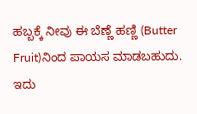ಹಬ್ಬಕ್ಕೆ ನೀವು ಈ ಬೆಣ್ಣೆ ಹಣ್ಣಿ (Butter Fruit)ನಿಂದ ಪಾಯಸ ಮಾಡಬಹುದು. ಇದು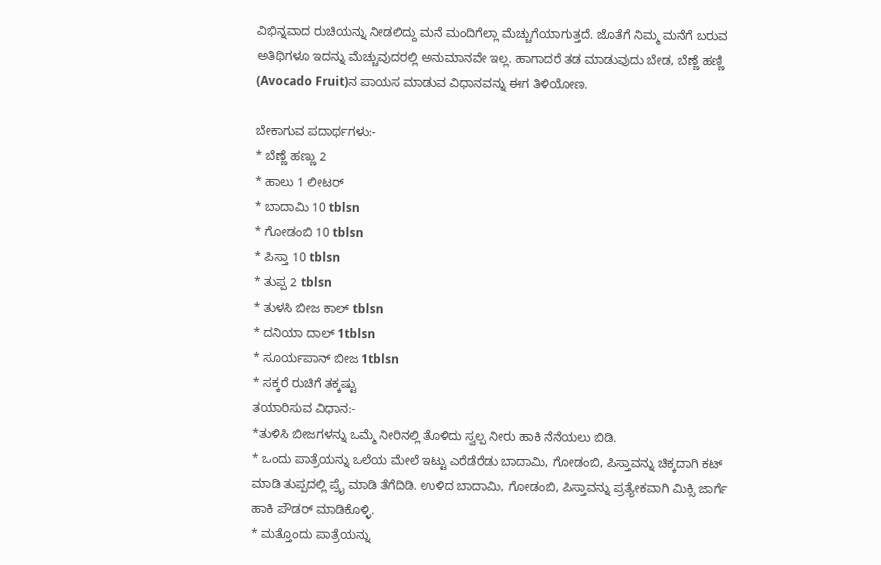ವಿಭಿನ್ನವಾದ ರುಚಿಯನ್ನು ನೀಡಲಿದ್ದು ಮನೆ ಮಂದಿಗೆಲ್ಲಾ ಮೆಚ್ಚುಗೆಯಾಗುತ್ತದೆ. ಜೊತೆಗೆ ನಿಮ್ಮ ಮನೆಗೆ ಬರುವ ಅತಿಥಿಗಳೂ ಇದನ್ನು ಮೆಚ್ಚುವುದರಲ್ಲಿ ಅನುಮಾನವೇ ಇಲ್ಲ. ಹಾಗಾದರೆ ತಡ ಮಾಡುವುದು ಬೇಡ, ಬೆಣ್ಣೆ ಹಣ್ಣಿ (Avocado Fruit)ನ ಪಾಯಸ ಮಾಡುವ ವಿಧಾನವನ್ನು ಈಗ ತಿಳಿಯೋಣ.

ಬೇಕಾಗುವ ಪದಾರ್ಥಗಳು:-
* ಬೆಣ್ಣೆ ಹಣ್ಣು 2
* ಹಾಲು 1 ಲೀಟರ್
* ಬಾದಾಮಿ 10 tblsn
* ಗೋಡಂಬಿ 10 tblsn
* ಪಿಸ್ತಾ 10 tblsn
* ತುಪ್ಪ 2 tblsn
* ತುಳಸಿ ಬೀಜ ಕಾಲ್ tblsn
* ದನಿಯಾ ದಾಲ್ 1tblsn
* ಸೂರ್ಯಪಾನ್ ಬೀಜ 1tblsn
* ಸಕ್ಕರೆ ರುಚಿಗೆ ತಕ್ಕಷ್ಟು
ತಯಾರಿಸುವ ವಿಧಾನ:-
*ತುಳಿಸಿ ಬೀಜಗಳನ್ನು ಒಮ್ಮೆ ನೀರಿನಲ್ಲಿ ತೊಳಿದು ಸ್ವಲ್ಪ ನೀರು ಹಾಕಿ ನೆನೆಯಲು ಬಿಡಿ.
* ಒಂದು ಪಾತ್ರೆಯನ್ನು ಒಲೆಯ ಮೇಲೆ ಇಟ್ಟು ಎರೆಡೆರೆಡು ಬಾದಾಮಿ, ಗೋಡಂಬಿ, ಪಿಸ್ತಾವನ್ನು ಚಿಕ್ಕದಾಗಿ ಕಟ್ ಮಾಡಿ ತುಪ್ಪದಲ್ಲಿ ಪ್ರೈ ಮಾಡಿ ತೆಗೆದಿಡಿ. ಉಳಿದ ಬಾದಾಮಿ, ಗೋಡಂಬಿ, ಪಿಸ್ತಾವನ್ನು ಪ್ರತ್ಯೇಕವಾಗಿ ಮಿಕ್ಸಿ ಜಾರ್ಗೆ ಹಾಕಿ ಪೌಡರ್ ಮಾಡಿಕೊಳ್ಳಿ.
* ಮತ್ತೊಂದು ಪಾತ್ರೆಯನ್ನು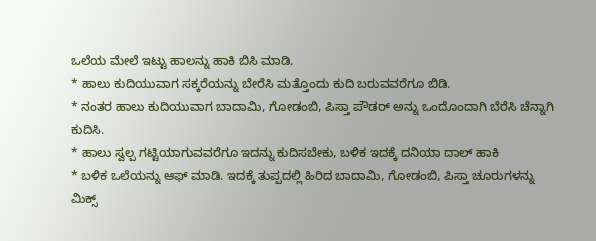ಒಲೆಯ ಮೇಲೆ ಇಟ್ಟು ಹಾಲನ್ನು ಹಾಕಿ ಬಿಸಿ ಮಾಡಿ.
* ಹಾಲು ಕುದಿಯುವಾಗ ಸಕ್ಕರೆಯನ್ನು ಬೇರೆಸಿ ಮತ್ತೊಂದು ಕುದಿ ಬರುವವರೆಗೂ ಬಿಡಿ.
* ನಂತರ ಹಾಲು ಕುದಿಯುವಾಗ ಬಾದಾಮಿ, ಗೋಡಂಬಿ, ಪಿಸ್ತಾ ಪೌಡರ್ ಅನ್ನು ಒಂದೊಂದಾಗಿ ಬೆರೆಸಿ ಚೆನ್ನಾಗಿ ಕುದಿಸಿ.
* ಹಾಲು ಸ್ವಲ್ಪ ಗಟ್ಟಿಯಾಗುವವರೆಗೂ ಇದನ್ನು ಕುದಿಸಬೇಕು, ಬಳಿಕ ಇದಕ್ಕೆ ದನಿಯಾ ದಾಲ್ ಹಾಕಿ
* ಬಳಿಕ ಒಲೆಯನ್ನು ಆಫ್ ಮಾಡಿ. ಇದಕ್ಕೆ ತುಪ್ಪದಲ್ಲಿ ಹಿರಿದ ಬಾದಾಮಿ, ಗೋಡಂಬಿ, ಪಿಸ್ತಾ ಚೂರುಗಳನ್ನು ಮಿಕ್ಸ್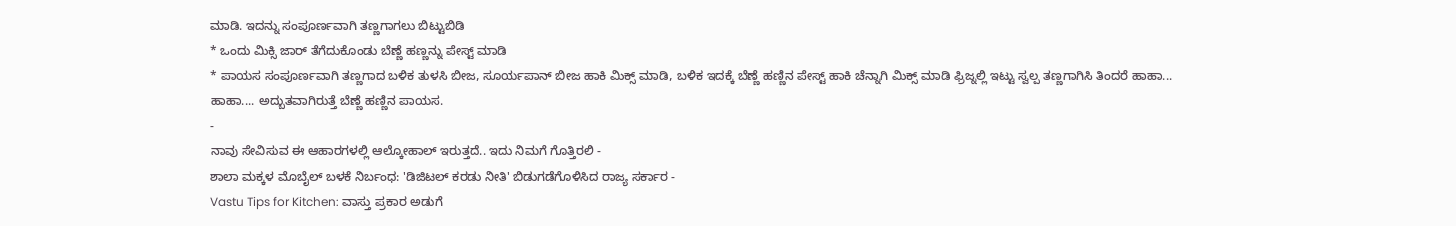ಮಾಡಿ. ಇದನ್ನು ಸಂಪೂರ್ಣವಾಗಿ ತಣ್ಣಗಾಗಲು ಬಿಟ್ಟುಬಿಡಿ
* ಒಂದು ಮಿಕ್ಸಿ ಜಾರ್ ತೆಗೆದುಕೊಂಡು ಬೆಣ್ಣೆ ಹಣ್ಣನ್ನು ಪೇಸ್ಟ್ ಮಾಡಿ
* ಪಾಯಸ ಸಂಪೂರ್ಣವಾಗಿ ತಣ್ಣಗಾದ ಬಳಿಕ ತುಳಸಿ ಬೀಜ, ಸೂರ್ಯಪಾನ್ ಬೀಜ ಹಾಕಿ ಮಿಕ್ಸ್ ಮಾಡಿ, ಬಳಿಕ ಇದಕ್ಕೆ ಬೆಣ್ಣೆ ಹಣ್ಣಿನ ಪೇಸ್ಟ್ ಹಾಕಿ ಚೆನ್ನಾಗಿ ಮಿಕ್ಸ್ ಮಾಡಿ ಫ್ರಿಜ್ನಲ್ಲಿ ಇಟ್ಟು ಸ್ವಲ್ಪ ತಣ್ಣಗಾಗಿಸಿ ತಿಂದರೆ ಹಾಹಾ... ಹಾಹಾ.... ಅದ್ಬುತವಾಗಿರುತ್ತೆ ಬೆಣ್ಣೆ ಹಣ್ಣಿನ ಪಾಯಸ.
-
ನಾವು ಸೇವಿಸುವ ಈ ಆಹಾರಗಳಲ್ಲಿ ಆಲ್ಕೋಹಾಲ್ ಇರುತ್ತದೆ.. ಇದು ನಿಮಗೆ ಗೊತ್ತಿರಲಿ -
ಶಾಲಾ ಮಕ್ಕಳ ಮೊಬೈಲ್ ಬಳಕೆ ನಿರ್ಬಂಧ: 'ಡಿಜಿಟಲ್ ಕರಡು ನೀತಿ' ಬಿಡುಗಡೆಗೊಳಿಸಿದ ರಾಜ್ಯ ಸರ್ಕಾರ -
Vastu Tips for Kitchen: ವಾಸ್ತು ಪ್ರಕಾರ ಅಡುಗೆ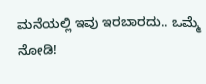ಮನೆಯಲ್ಲಿ ಇವು ಇರಬಾರದು.. ಒಮ್ಮೆ ನೋಡಿ!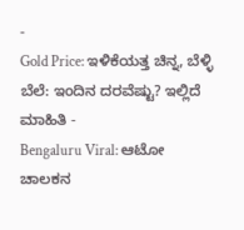-
Gold Price: ಇಳಿಕೆಯತ್ತ ಚಿನ್ನ, ಬೆಳ್ಳಿ ಬೆಲೆ: ಇಂದಿನ ದರವೆಷ್ಟು? ಇಲ್ಲಿದೆ ಮಾಹಿತಿ -
Bengaluru Viral: ಆಟೋ ಚಾಲಕನ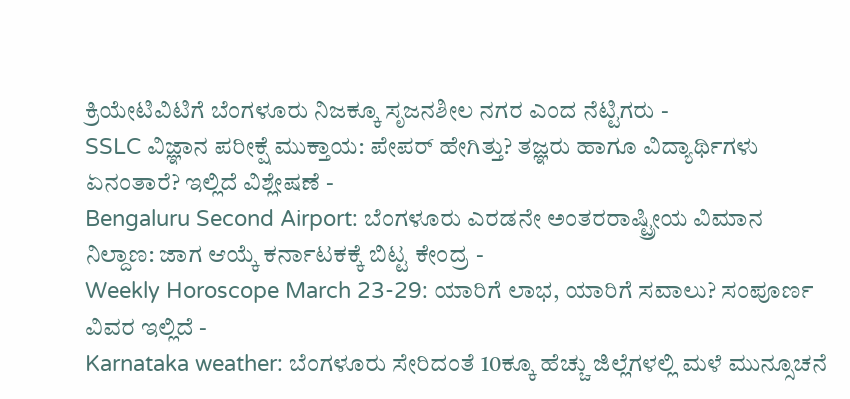ಕ್ರಿಯೇಟಿವಿಟಿಗೆ ಬೆಂಗಳೂರು ನಿಜಕ್ಕೂ ಸೃಜನಶೀಲ ನಗರ ಎಂದ ನೆಟ್ಟಿಗರು -
SSLC ವಿಜ್ಞಾನ ಪರೀಕ್ಷೆ ಮುಕ್ತಾಯ: ಪೇಪರ್ ಹೇಗಿತ್ತು? ತಜ್ಞರು ಹಾಗೂ ವಿದ್ಯಾರ್ಥಿಗಳು ಏನಂತಾರೆ? ಇಲ್ಲಿದೆ ವಿಶ್ಲೇಷಣೆ -
Bengaluru Second Airport: ಬೆಂಗಳೂರು ಎರಡನೇ ಅಂತರರಾಷ್ಟ್ರೀಯ ವಿಮಾನ ನಿಲ್ದಾಣ: ಜಾಗ ಆಯ್ಕೆ ಕರ್ನಾಟಕಕ್ಕೆ ಬಿಟ್ಟ ಕೇಂದ್ರ -
Weekly Horoscope March 23-29: ಯಾರಿಗೆ ಲಾಭ, ಯಾರಿಗೆ ಸವಾಲು? ಸಂಪೂರ್ಣ ವಿವರ ಇಲ್ಲಿದೆ -
Karnataka weather: ಬೆಂಗಳೂರು ಸೇರಿದಂತೆ 10ಕ್ಕೂ ಹೆಚ್ಚು ಜಿಲ್ಲೆಗಳಲ್ಲಿ ಮಳೆ ಮುನ್ಸೂಚನೆ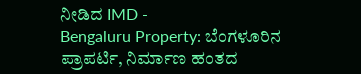ನೀಡಿದ IMD -
Bengaluru Property: ಬೆಂಗಳೂರಿನ ಪ್ರಾಪರ್ಟಿ, ನಿರ್ಮಾಣ ಹಂತದ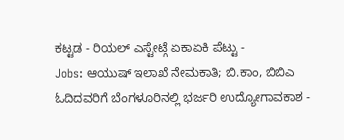ಕಟ್ಟಡ - ರಿಯಲ್ ಎಸ್ಟೇಟ್ಗೆ ಏಕಾಏಕಿ ಪೆಟ್ಟು -
Jobs: ಆಯುಷ್ ಇಲಾಖೆ ನೇಮಕಾತಿ; ಬಿ.ಕಾಂ, ಬಿಬಿಎ ಓದಿದವರಿಗೆ ಬೆಂಗಳೂರಿನಲ್ಲಿ ಭರ್ಜರಿ ಉದ್ಯೋಗಾವಕಾಶ -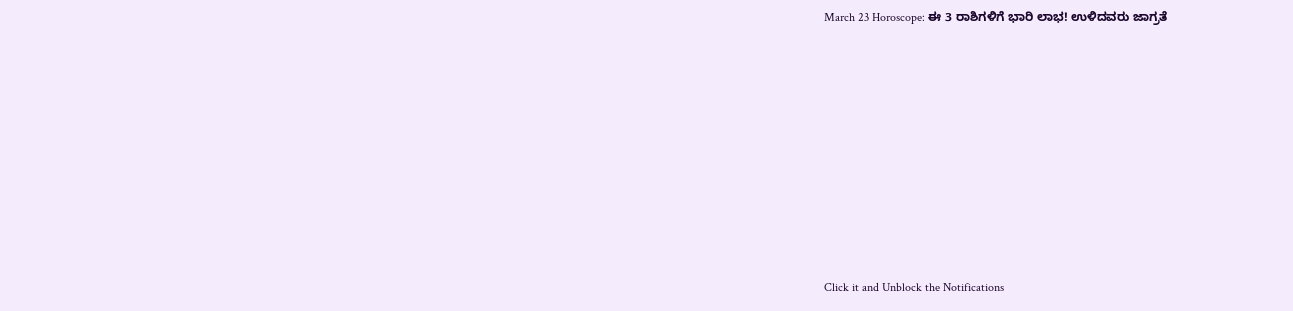March 23 Horoscope: ಈ 3 ರಾಶಿಗಳಿಗೆ ಭಾರಿ ಲಾಭ! ಉಳಿದವರು ಜಾಗ್ರತೆ












Click it and Unblock the Notifications